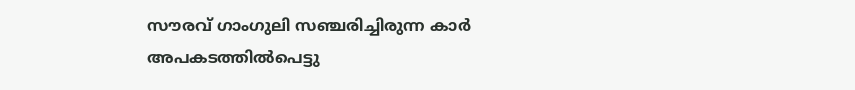സൗരവ് ഗാംഗുലി സഞ്ചരിച്ചിരുന്ന കാർ അപകടത്തിൽപെട്ടു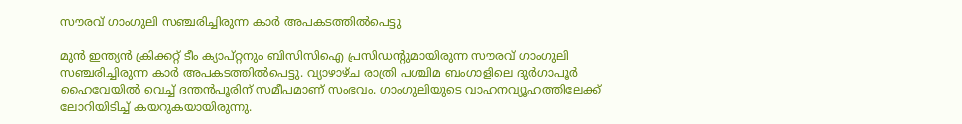സൗരവ് ഗാംഗുലി സഞ്ചരിച്ചിരുന്ന കാർ അപകടത്തിൽപെട്ടു

മുന്‍ ഇന്ത്യന്‍ ക്രിക്കറ്റ് ടീം ക്യാപ്റ്റനും ബിസിസിഐ പ്രസിഡന്റുമായിരുന്ന സൗരവ് ഗാംഗുലി സഞ്ചരിച്ചിരുന്ന കാര്‍ അപകടത്തില്‍പെട്ടു. വ്യാഴാഴ്ച രാത്രി പശ്ചിമ ബംഗാളിലെ ദുര്‍ഗാപൂര്‍ ഹൈവേയില്‍ വെച്ച് ദന്തന്‍പൂരിന് സമീപമാണ് സംഭവം. ഗാംഗുലിയുടെ വാഹനവ്യൂഹത്തിലേക്ക് ലോറിയിടിച്ച് കയറുകയായിരുന്നു.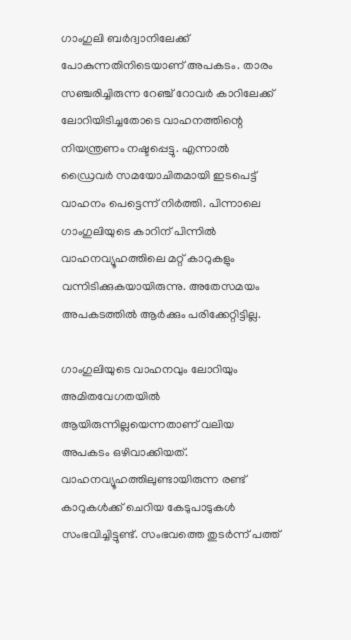ഗാംഗുലി ബര്‍ദ്വാനിലേക്ക് പോകുന്നതിനിടെയാണ് അപകടം. താരം സഞ്ചരിച്ചിരുന്ന റേഞ്ച് റോവര്‍ കാറിലേക്ക് ലോറിയിടിച്ചതോടെ വാഹനത്തിന്റെ നിയന്ത്രണം നഷ്ടപ്പെട്ടു. എന്നാല്‍ ഡ്രൈവര്‍ സമയോചിതമായി ഇടപെട്ട് വാഹനം പെട്ടെന്ന് നിര്‍ത്തി. പിന്നാലെ ഗാംഗുലിയുടെ കാറിന് പിന്നില്‍ വാഹനവ്യൂഹത്തിലെ മറ്റ് കാറുകളും വന്നിടിക്കുകയായിരുന്നു. അതേസമയം അപകടത്തില്‍ ആര്‍ക്കും പരിക്കേറ്റിട്ടില്ല.

ഗാംഗുലിയുടെ വാഹനവും ലോറിയും അമിതവേഗതയിൽ ആയിരുന്നില്ലയെന്നതാണ് വലിയ അപകടം ഒഴിവാക്കിയത്. വാഹനവ്യൂഹത്തിലുണ്ടായിരുന്ന രണ്ട് കാറുകള്‍ക്ക് ചെറിയ കേടുപാടുകള്‍ സംഭവിച്ചിട്ടുണ്ട്. സംഭവത്തെ തുടർന്ന് പത്ത്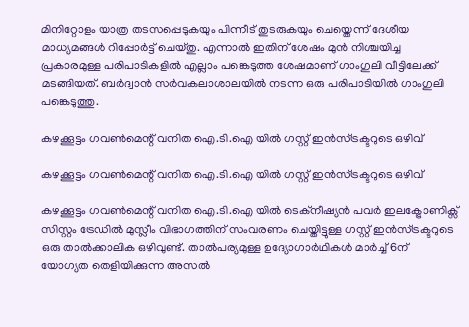മിനിറ്റോളം യാത്ര തടസപ്പെടുകയും പിന്നീട് തുടരുകയും ചെയ്തെന്ന് ദേശീയ മാധ്യമങ്ങൾ റിപ്പോർട്ട് ചെയ്തു. എന്നാൽ‌ ഇതിന് ശേഷം മുന്‍ നിശ്ചയിച്ച പ്രകാരമുള്ള പരിപാടികളില്‍ എല്ലാം പങ്കെടുത്ത ശേഷമാണ് ഗാംഗുലി വീട്ടിലേക്ക് മടങ്ങിയത്. ബര്‍ദ്വാന്‍ സര്‍വകലാശാലയില്‍ നടന്ന ഒരു പരിപാടിയില്‍ ഗാംഗുലി പങ്കെടുത്തു.

കഴക്കൂട്ടം ഗവൺമെന്റ് വനിത ഐ.ടി.ഐ യിൽ ഗസ്റ്റ് ഇൻസ്ട്രക്ടറുടെ ഒഴിവ്

കഴക്കൂട്ടം ഗവൺമെന്റ് വനിത ഐ.ടി.ഐ യിൽ ഗസ്റ്റ് ഇൻസ്ട്രക്ടറുടെ ഒഴിവ്

കഴക്കൂട്ടം ഗവൺമെന്റ് വനിത ഐ.ടി.ഐ യിൽ ടെക്നീഷ്യൻ പവർ ഇലക്ട്രോണിക്സ് സിസ്റ്റം ട്രേഡിൽ മുസ്ലീം വിഭാഗത്തിന് സംവരണം ചെയ്തിട്ടുള്ള ഗസ്റ്റ് ഇൻസ്ട്രക്ടറുടെ ഒരു താൽക്കാലിക ഒഴിവുണ്ട്. താൽപര്യമുള്ള ഉദ്യോഗാർഥികൾ മാർച്ച് 6ന് യോഗ്യത തെളിയിക്കുന്ന അസൽ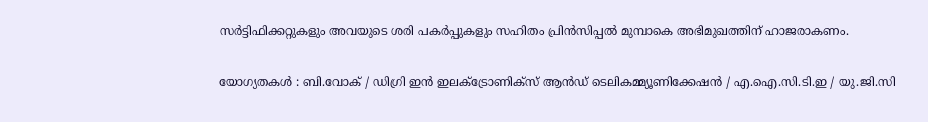സർട്ടിഫിക്കറ്റുകളും അവയുടെ ശരി പകർപ്പുകളും സഹിതം പ്രിൻസിപ്പൽ മുമ്പാകെ അഭിമുഖത്തിന് ഹാജരാകണം.

യോഗ്യതകൾ : ബി.വോക് / ഡിഗ്രി ഇൻ ഇലക്ട്രോണിക്സ് ആൻഡ് ടെലികമ്മ്യൂണിക്കേഷൻ / എ.ഐ.സി.ടി.ഇ / യു.ജി.സി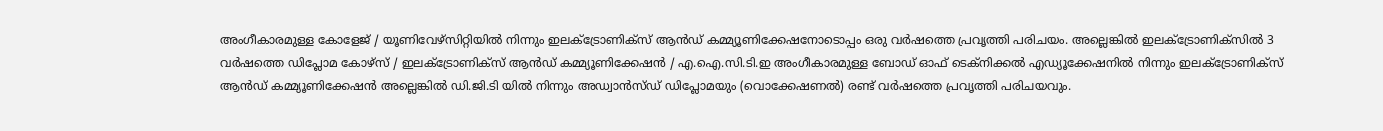അംഗീകാരമുള്ള കോളേജ് / യൂണിവേഴ്സിറ്റിയിൽ നിന്നും ഇലക്ട്രോണിക്സ് ആൻഡ് കമ്മ്യൂണിക്കേഷനോടൊപ്പം ഒരു വർഷത്തെ പ്രവൃത്തി പരിചയം. അല്ലെങ്കിൽ ഇലക്ട്രോണിക്സിൽ 3 വർഷത്തെ ഡിപ്ലോമ കോഴ്സ് / ഇലക്ട്രോണിക്സ് ആൻഡ് കമ്മ്യൂണിക്കേഷൻ / എ.ഐ.സി.ടി.ഇ അംഗീകാരമുള്ള ബോഡ് ഓഫ് ടെക്നിക്കൽ എഡ്യൂക്കേഷനിൽ നിന്നും ഇലക്ട്രോണിക്സ് ആൻഡ് കമ്മ്യൂണിക്കേഷൻ അല്ലെങ്കിൽ ഡി.ജി.ടി യിൽ നിന്നും അഡ്വാൻസ്ഡ് ഡിപ്ലോമയും (വൊക്കേഷണൽ) രണ്ട് വർഷത്തെ പ്രവൃത്തി പരിചയവും.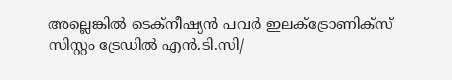അല്ലെങ്കിൽ ടെക്നീഷ്യൻ പവർ ഇലക്ട്രോണിക്സ് സിസ്റ്റം ട്രേഡിൽ എൻ.ടി.സി/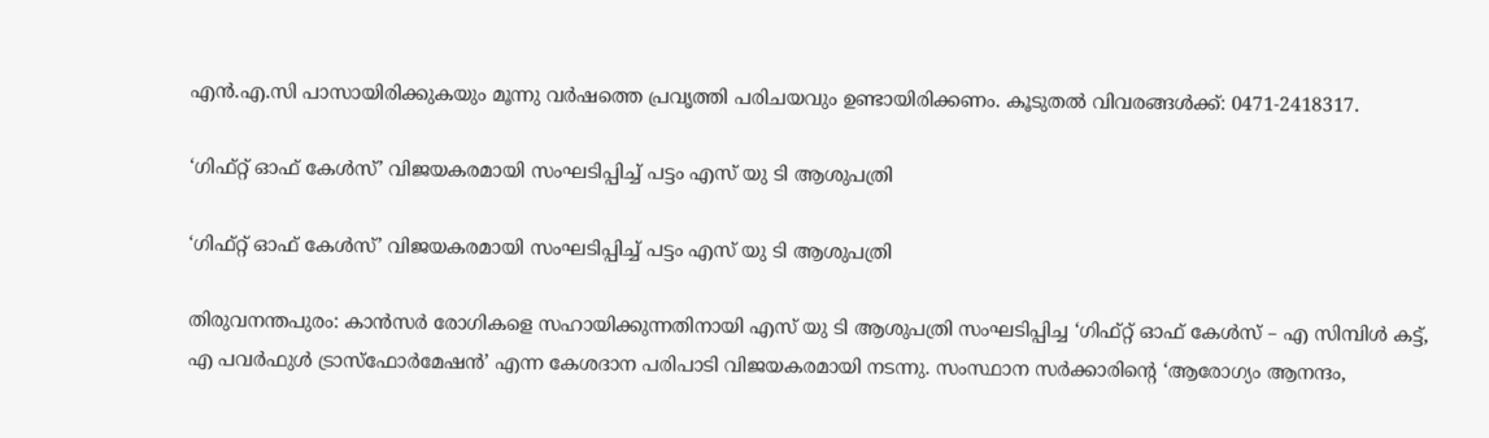എൻ.എ.സി പാസായിരിക്കുകയും മൂന്നു വർഷത്തെ പ്രവൃത്തി പരിചയവും ഉണ്ടായിരിക്കണം. കൂടുതൽ വിവരങ്ങൾക്ക്: 0471-2418317.

‘ഗിഫ്റ്റ് ഓഫ് കേള്‍സ്’ വിജയകരമായി സംഘടിപ്പിച്ച് പട്ടം എസ് യു ടി ആശുപത്രി

‘ഗിഫ്റ്റ് ഓഫ് കേള്‍സ്’ വിജയകരമായി സംഘടിപ്പിച്ച് പട്ടം എസ് യു ടി ആശുപത്രി

തിരുവനന്തപുരം: കാന്‍സര്‍ രോഗികളെ സഹായിക്കുന്നതിനായി എസ് യു ടി ആശുപത്രി സംഘടിപ്പിച്ച ‘ഗിഫ്റ്റ് ഓഫ് കേള്‍സ് – എ സിമ്പിള്‍ കട്ട്, എ പവര്‍ഫുള്‍ ട്രാസ്ഫോര്‍മേഷന്‍’ എന്ന കേശദാന പരിപാടി വിജയകരമായി നടന്നു. സംസ്ഥാന സര്‍ക്കാരിന്റെ ‘ആരോഗ്യം ആനന്ദം,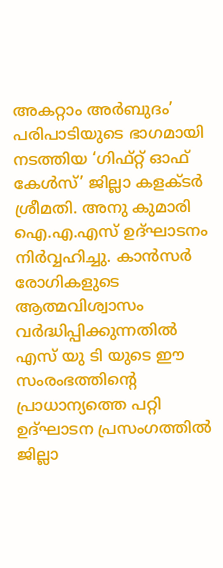അകറ്റാം അര്‍ബുദം’ പരിപാടിയുടെ ഭാഗമായി നടത്തിയ ‘ഗിഫ്റ്റ് ഓഫ് കേള്‍സ്’ ജില്ലാ കളക്ടര്‍ ശ്രീമതി. അനു കുമാരി ഐ.എ.എസ് ഉദ്ഘാടനം നിര്‍വ്വഹിച്ചു. കാന്‍സര്‍ രോഗികളുടെ ആത്മവിശ്വാസം വര്‍ദ്ധിപ്പിക്കുന്നതില്‍ എസ് യു ടി യുടെ ഈ സംരംഭത്തിന്റെ പ്രാധാന്യത്തെ പറ്റി ഉദ്ഘാടന പ്രസംഗത്തില്‍ ജില്ലാ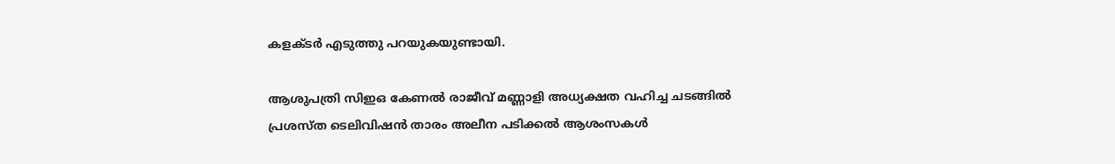കളക്ടര്‍ എടുത്തു പറയുകയുണ്ടായി.

ആശുപത്രി സിഇഒ കേണല്‍ രാജീവ് മണ്ണാളി അധ്യക്ഷത വഹിച്ച ചടങ്ങില്‍ പ്രശസ്ത ടെലിവിഷന്‍ താരം അലീന പടിക്കല്‍ ആശംസകള്‍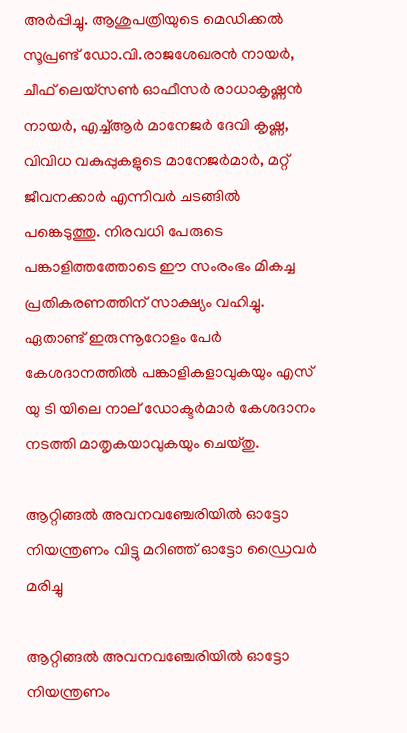അര്‍പ്പിച്ചു. ആശുപത്രിയുടെ മെഡിക്കല്‍ സൂപ്രണ്ട് ഡോ.വി.രാജശേഖരന്‍ നായര്‍, ചീഫ് ലെയ്‌സണ്‍ ഓഫീസര്‍ രാധാകൃഷ്ണന്‍ നായര്‍, എച്ച്ആര്‍ മാനേജര്‍ ദേവി കൃഷ്ണ, വിവിധ വകുപ്പുകളുടെ മാനേജര്‍മാര്‍, മറ്റ് ജീവനക്കാര്‍ എന്നിവര്‍ ചടങ്ങില്‍ പങ്കെടുത്തു. നിരവധി പേരുടെ പങ്കാളിത്തത്തോടെ ഈ സംരംഭം മികച്ച പ്രതികരണത്തിന് സാക്ഷ്യം വഹിച്ചു. ഏതാണ്ട് ഇരുന്നൂറോളം പേര്‍ കേശദാനത്തില്‍ പങ്കാളികളാവുകയും എസ് യു ടി യിലെ നാല് ഡോക്ടര്‍മാര്‍ കേശദാനം നടത്തി മാതൃകയാവുകയും ചെയ്തു.

ആറ്റിങ്ങൽ അവനവഞ്ചേരിയിൽ ഓട്ടോ നിയന്ത്രണം വിട്ടു മറിഞ്ഞ് ഓട്ടോ ഡ്രൈവർ മരിച്ചു

ആറ്റിങ്ങൽ അവനവഞ്ചേരിയിൽ ഓട്ടോ നിയന്ത്രണം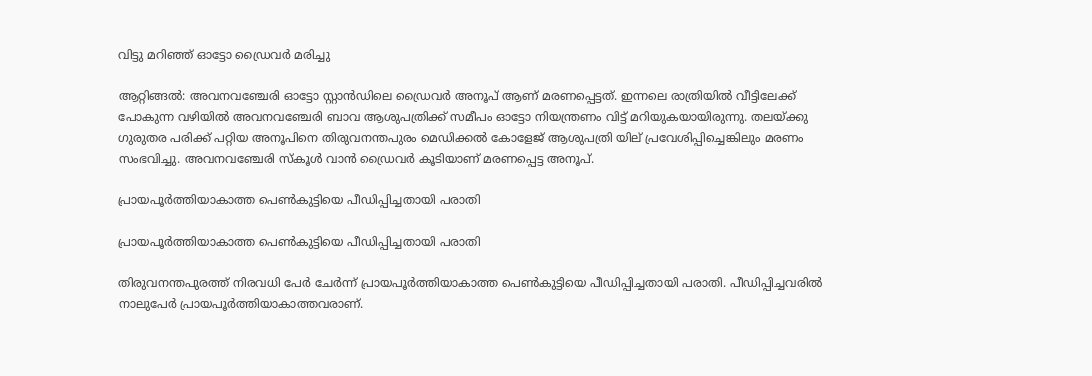വിട്ടു മറിഞ്ഞ് ഓട്ടോ ഡ്രൈവർ മരിച്ചു

ആറ്റിങ്ങൽ: അവനവഞ്ചേരി ഓട്ടോ സ്റ്റാൻഡിലെ ഡ്രൈവർ അനൂപ് ആണ് മരണപ്പെട്ടത്. ഇന്നലെ രാത്രിയിൽ വീട്ടിലേക്ക് പോകുന്ന വഴിയിൽ അവനവഞ്ചേരി ബാവ ആശുപത്രിക്ക് സമീപം ഓട്ടോ നിയന്ത്രണം വിട്ട് മറിയുകയായിരുന്നു. തലയ്ക്കു ഗുരുതര പരിക്ക് പറ്റിയ അനൂപിനെ തിരുവനന്തപുരം മെഡിക്കൽ കോളേജ് ആശുപത്രി യില് പ്രവേശിപ്പിച്ചെങ്കിലും മരണം സംഭവിച്ചു. അവനവഞ്ചേരി സ്കൂൾ വാൻ ഡ്രൈവർ കൂടിയാണ് മരണപ്പെട്ട അനൂപ്.

പ്രായപൂര്‍ത്തിയാകാത്ത പെണ്‍കുട്ടിയെ പീഡിപ്പിച്ചതായി പരാതി

പ്രായപൂര്‍ത്തിയാകാത്ത പെണ്‍കുട്ടിയെ പീഡിപ്പിച്ചതായി പരാതി

തിരുവനന്തപുരത്ത് നിരവധി പേർ ചേര്‍ന്ന് പ്രായപൂര്‍ത്തിയാകാത്ത പെണ്‍കുട്ടിയെ പീഡിപ്പിച്ചതായി പരാതി. പീഡിപ്പിച്ചവരില്‍ നാലുപേര്‍ പ്രായപൂര്‍ത്തിയാകാത്തവരാണ്.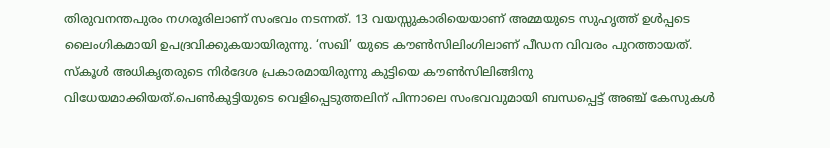തിരുവനന്തപുരം നഗരൂരിലാണ് സംഭവം നടന്നത്. 13 വയസ്സുകാരിയെയാണ് അമ്മയുടെ സുഹൃത്ത് ഉള്‍പ്പടെ ലൈംഗികമായി ഉപദ്രവിക്കുകയായിരുന്നു. ‘സഖി’ യുടെ കൗണ്‍സിലിംഗിലാണ് പീഡന വിവരം പുറത്തായത്. സ്‌കൂള്‍ അധികൃതരുടെ നിര്‍ദേശ പ്രകാരമായിരുന്നു കുട്ടിയെ കൗണ്‍സിലിങ്ങിനു വിധേയമാക്കിയത്.പെണ്‍കുട്ടിയുടെ വെളിപ്പെടുത്തലിന് പിന്നാലെ സംഭവവുമായി ബന്ധപ്പെട്ട് അഞ്ച് കേസുകള്‍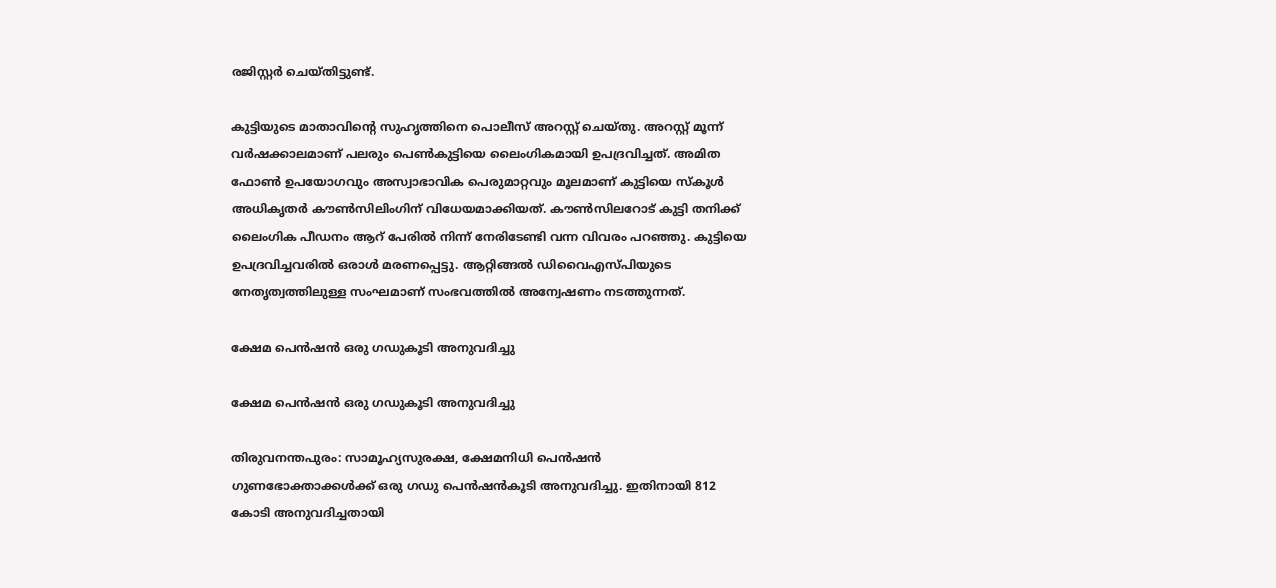രജിസ്റ്റര്‍ ചെയ്തിട്ടുണ്ട്.

കുട്ടിയുടെ മാതാവിന്റെ സുഹൃത്തിനെ പൊലീസ് അറസ്റ്റ് ചെയ്തു. അറസ്റ്റ് മൂന്ന് വര്‍ഷക്കാലമാണ് പലരും പെണ്‍കുട്ടിയെ ലൈംഗികമായി ഉപദ്രവിച്ചത്. അമിത ഫോണ്‍ ഉപയോഗവും അസ്വാഭാവിക പെരുമാറ്റവും മൂലമാണ് കുട്ടിയെ സ്‌കൂള്‍ അധികൃതര്‍ കൗണ്‍സിലിംഗിന് വിധേയമാക്കിയത്. കൗണ്‍സിലറോട് കുട്ടി തനിക്ക് ലൈംഗിക പീഡനം ആറ് പേരില്‍ നിന്ന് നേരിടേണ്ടി വന്ന വിവരം പറഞ്ഞു. കുട്ടിയെ ഉപദ്രവിച്ചവരില്‍ ഒരാള്‍ മരണപ്പെട്ടു. ആറ്റിങ്ങല്‍ ഡിവൈഎസ്പിയുടെ നേതൃത്വത്തിലുള്ള സംഘമാണ് സംഭവത്തില്‍ അന്വേഷണം നടത്തുന്നത്.

ക്ഷേമ പെൻഷൻ ഒരു ഗഡുകൂടി അനുവദിച്ചു

ക്ഷേമ പെൻഷൻ ഒരു ഗഡുകൂടി അനുവദിച്ചു

തിരുവനന്തപുരം: സാമൂഹ്യസുരക്ഷ, ക്ഷേമനിധി പെൻഷൻ ഗുണഭോക്താക്കൾക്ക്‌ ഒരു ഗഡു പെൻഷൻകൂടി അനുവദിച്ചു. ഇതിനായി 812 കോടി അനുവദിച്ചതായി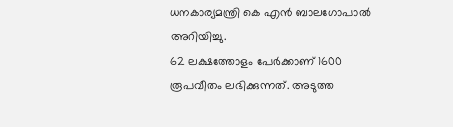ധനകാര്യമന്ത്രി കെ എൻ ബാലഗോപാൽ അറിയിച്ചു.
62 ലക്ഷത്തോളം പേർക്കാണ്‌ 1600 രൂപവീതം ലഭിക്കുന്നത്‌. അടുത്ത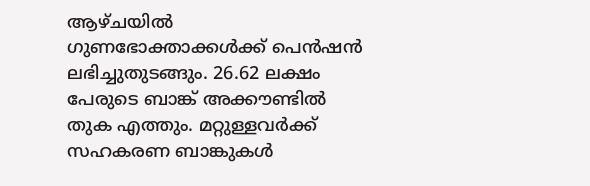ആഴ്ചയിൽ ഗുണഭോക്താക്കൾക്ക്‌ പെൻഷൻ ലഭിച്ചുതുടങ്ങും. 26.62 ലക്ഷം പേരുടെ ബാങ്ക്‌ അക്കൗണ്ടിൽ തുക എത്തും. മറ്റുള്ളവർക്ക്‌ സഹകരണ ബാങ്കുകൾ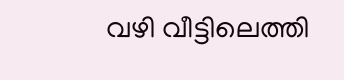വഴി വീട്ടിലെത്തി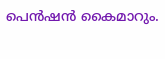പെൻഷൻ കൈമാറും.